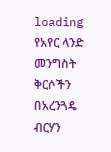loading
የአየር ላንድ መንግስት ቅርሶችን በአረንጓዴ ብርሃን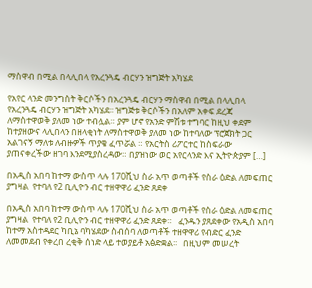ማስዋብ በሚል በላሊበላ የአረንጓዴ ብርሃን ዝግጅት አካሄደ

የአየር ላንድ መንግስት ቅርሶችን በአረንጓዴ ብርሃን ማስዋብ በሚል በላሊበላ የአረንጓዴ ብርሃን ዝግጅት አካሄደ፡፡ ዝግጅቱ ቅርሶችን በአለም አቀፍ ደረጃ ለማስተዋወቅ ያለመ ነው ተብሏል። ያም ሆኖ የአንድ ምሽቱ ተግባር ከዚህ ቀደም ከተያዘውና ላሊበላን በዘላቂነት ለማስተዋወቅ ያለመ ነው ከተባለው ፕሮጀክት ጋር አልገናኝ ማለቱ ለብዙዎች ጥያቄ ፈጥሯል ። የአርትስ ሪፖርተር ከስፍራው ያጠናቀረችው ዘገባ እንደሚያስረዳው። በያዝነው ወር አየርላንድ እና ኢትዮጵያም […]

በአዲስ አበባ ከተማ ውስጥ ላሉ 170ሺህ ስራ አጥ ወጣቶች የስራ ዕድል ለመፍጠር ያግዛል  የተባለ የ2 ቢሊዮን ብር ተዘዋዋሪ ፈንድ ጸደቀ

በአዲስ አበባ ከተማ ውስጥ ላሉ 170ሺህ ስራ አጥ ወጣቶች የስራ ዕድል ለመፍጠር ያግዛል  የተባለ የ2 ቢሊዮን ብር ተዘዋዋሪ ፈንድ ጸደቀ።   ፈንዱን ያጸደቀው የአዲስ አበባ ከተማ አስተዳደር ካቢኔ ባካሄደው ስብሰባ ለወጣቶች ተዘዋዋሪ የብድር ፈንድ ለመመደብ የቀረበ ረቂቅ ሰነድ ላይ ተወያይቶ አፅድቋል፡፡   በዚህም መሠረት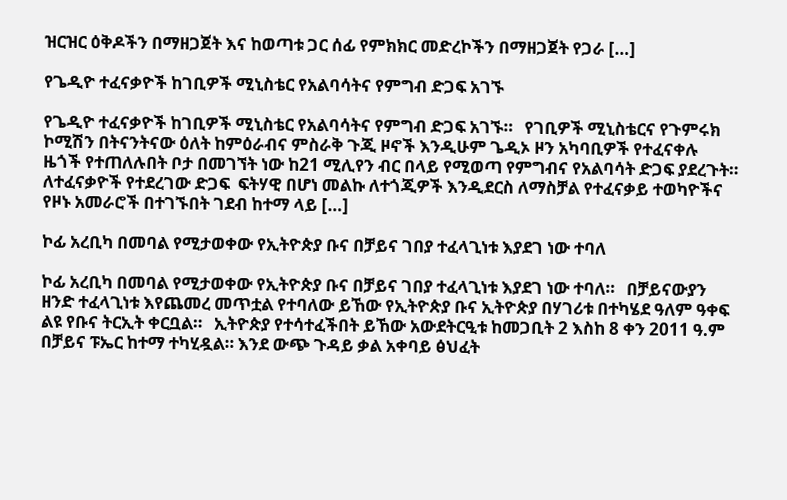ዝርዝር ዕቅዶችን በማዘጋጀት እና ከወጣቱ ጋር ሰፊ የምክክር መድረኮችን በማዘጋጀት የጋራ […]

የጌዲዮ ተፈናቃዮች ከገቢዎች ሚኒስቴር የአልባሳትና የምግብ ድጋፍ አገኙ

የጌዲዮ ተፈናቃዮች ከገቢዎች ሚኒስቴር የአልባሳትና የምግብ ድጋፍ አገኙ።   የገቢዎች ሚኒስቴርና የጉምሩክ ኮሚሽን በትናንትናው ዕለት ከምዕራብና ምስራቅ ጉጂ ዞኖች እንዲሁም ጌዲኦ ዞን አካባቢዎች የተፈናቀሉ ዜጎች የተጠለሉበት ቦታ በመገኘት ነው ከ21 ሚሊየን ብር በላይ የሚወጣ የምግብና የአልባሳት ድጋፍ ያደረጉት። ለተፈናቃዮች የተደረገው ድጋፍ  ፍትሃዊ በሆነ መልኩ ለተጎጂዎች እንዲደርስ ለማስቻል የተፈናቃይ ተወካዮችና የዞኑ አመራሮች በተገኙበት ገደብ ከተማ ላይ […]

ኮፊ አረቢካ በመባል የሚታወቀው የኢትዮጵያ ቡና በቻይና ገበያ ተፈላጊነቱ እያደገ ነው ተባለ

ኮፊ አረቢካ በመባል የሚታወቀው የኢትዮጵያ ቡና በቻይና ገበያ ተፈላጊነቱ እያደገ ነው ተባለ።   በቻይናውያን ዘንድ ተፈላጊነቱ እየጨመረ መጥቷል የተባለው ይኸው የኢትዮጵያ ቡና ኢትዮጵያ በሃገሪቱ በተካሄደ ዓለም ዓቀፍ ልዩ የቡና ትርኢት ቀርቧል።   ኢትዮጵያ የተሳተፈችበት ይኸው አውደትርዒቱ ከመጋቢት 2 እስከ 8 ቀን 2011 ዓ.ም በቻይና ፑኤር ከተማ ተካሂዷል። እንደ ውጭ ጉዳይ ቃል አቀባይ ፅህፈት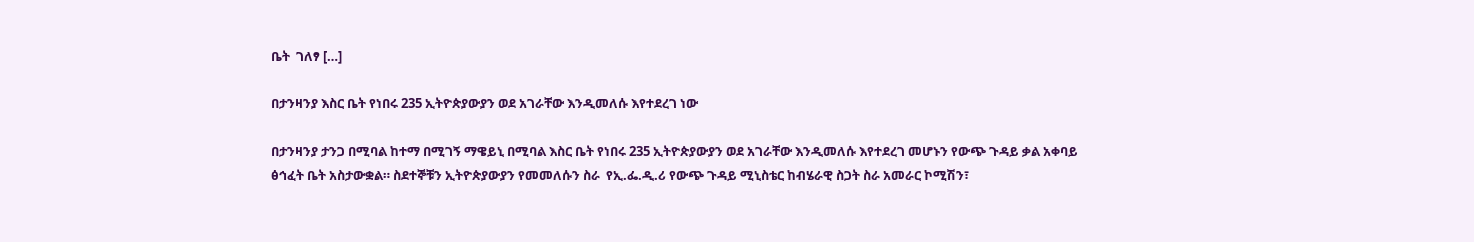ቤት  ገለፃ […]

በታንዛንያ እስር ቤት የነበሩ 235 ኢትዮጵያውያን ወደ አገራቸው እንዲመለሱ እየተደረገ ነው

በታንዛንያ ታንጋ በሚባል ከተማ በሚገኝ ማዌይኒ በሚባል እስር ቤት የነበሩ 235 ኢትዮጵያውያን ወደ አገራቸው እንዲመለሱ እየተደረገ መሆኑን የውጭ ጉዳይ ቃል አቀባይ ፅኅፈት ቤት አስታውቋል። ስደተኞቹን ኢትዮጵያውያን የመመለሱን ስራ  የኢ.ፌ.ዲ.ሪ የውጭ ጉዳይ ሚኒስቴር ከብሄራዊ ስጋት ስራ አመራር ኮሚሽን፣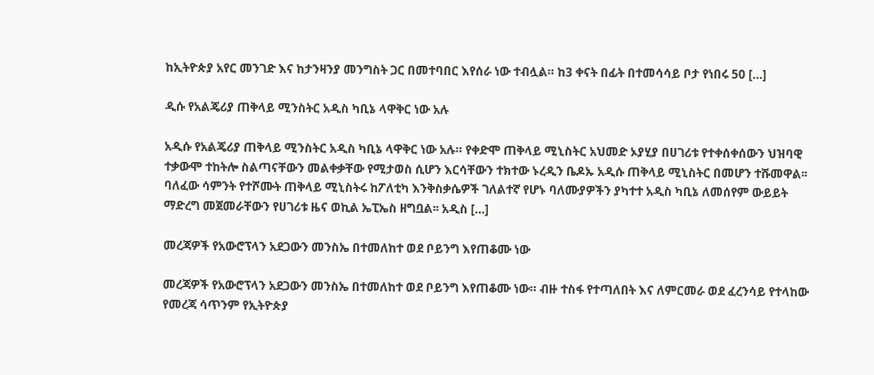ከኢትዮጵያ አየር መንገድ እና ከታንዛንያ መንግስት ጋር በመተባበር እየሰራ ነው ተብሏል። ከ3 ቀናት በፊት በተመሳሳይ ቦታ የነበሩ 50 […]

ዲሱ የአልጄሪያ ጠቅላይ ሚንስትር አዲስ ካቢኔ ላዋቅር ነው አሉ

አዲሱ የአልጄሪያ ጠቅላይ ሚንስትር አዲስ ካቢኔ ላዋቅር ነው አሉ። የቀድሞ ጠቅላይ ሚኒስትር አህመድ ኦያሂያ በሀገሪቱ የተቀሰቀሰውን ህዝባዊ ተቃውሞ ተከትሎ ስልጣናቸውን መልቀቃቸው የሚታወስ ሲሆን እርሳቸውን ተክተው ኑረዲን ቤዶኡ አዲሱ ጠቅላይ ሚኒስትር በመሆን ተሹመዋል፡፡ ባለፈው ሳምንት የተሾሙት ጠቅላይ ሚኒስትሩ ከፖለቲካ እንቅስቃሴዎች ገለልተኛ የሆኑ ባለሙያዎችን ያካተተ አዲስ ካቢኔ ለመሰየም ውይይት ማድረግ መጀመራቸውን የሀገሪቱ ዜና ወኪል ኤፒኤስ ዘግቧል፡፡ አዲስ […]

መረጃዎች የአውሮፕላን አደጋውን መንስኤ በተመለከተ ወደ ቦይንግ እየጠቆሙ ነው

መረጃዎች የአውሮፕላን አደጋውን መንስኤ በተመለከተ ወደ ቦይንግ እየጠቆሙ ነው። ብዙ ተስፋ የተጣለበት እና ለምርመራ ወደ ፈረንሳይ የተላከው የመረጃ ሳጥንም የኢትዮጵያ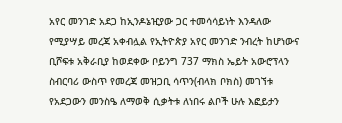አየር መንገድ አደጋ ከኢንዶኔዢያው ጋር ተመሳሳይነት እንዳለው የሚያሣይ መረጃ አቀብሏል የኢትዮጵያ አየር መንገድ ንብረት ከሆነውና ቢሾፍቱ አቅራቢያ ከወደቀው ቦይንግ 737 ማክስ ኤይት አውሮፕላን ስብርባሪ ውስጥ የመረጃ መዝጋቢ ሳጥን(ብላክ ቦክስ) መገኘቱ የአደጋውን መንስዔ ለማወቅ ሲቃትቱ ለነበሩ ልቦች ሁሉ እፎይታን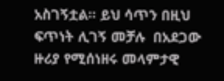አስገኝቷል። ይህ ሳጥን በዚህ ፍጥነት ሊገኝ መቻሉ  በአደጋው  ዙሪያ የሚሰነዘሩ መላምታዊ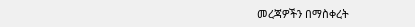መረጃዎችን በማስቀረት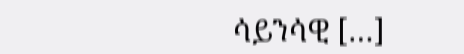ሳይንሳዊ […]